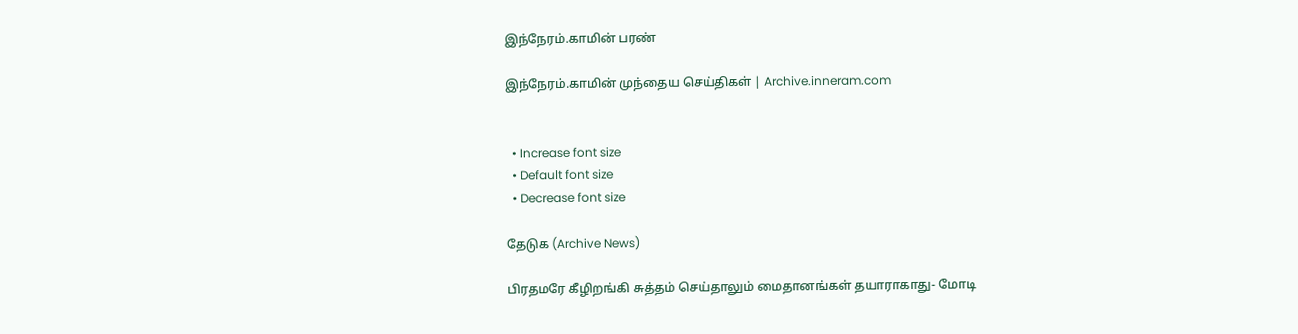இந்நேரம்.காமின் பரண்

இந்நேரம்.காமின் முந்தைய செய்திகள் | Archive.inneram.com


  • Increase font size
  • Default font size
  • Decrease font size

தேடுக (Archive News)

பிரதமரே கீழிறங்கி சுத்தம் செய்தாலும் மைதானங்கள் தயாராகாது- மோடி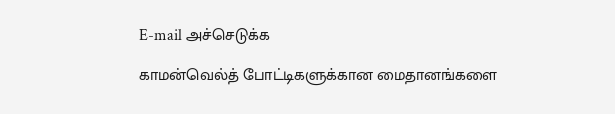E-mail அச்செடுக்க

காமன்வெல்த் போட்டிகளுக்கான மைதானங்களை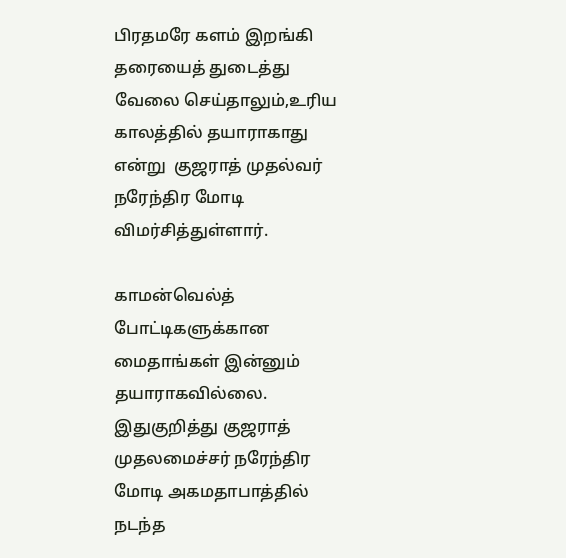பிரதமரே களம் இறங்கி தரையைத் துடைத்து வேலை செய்தாலும்,உரிய காலத்தில் தயாராகாது என்று  குஜராத் முதல்வர் நரேந்திர மோடி விமர்சித்துள்ளார்.

காமன்வெல்த் போட்டிகளுக்கான மைதாங்கள் இன்னும் தயாராகவில்லை. இதுகுறித்து குஜராத் முதலமைச்சர் நரேந்திர மோடி அகமதாபாத்தில் நடந்த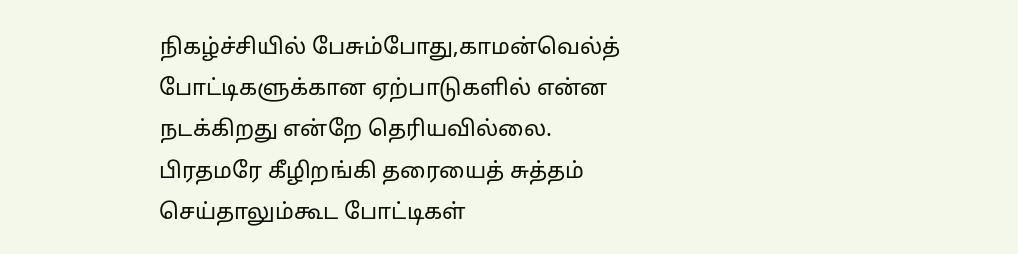நிகழ்ச்சியில் பேசும்போது,காமன்வெல்த் போட்டிகளுக்கான ஏற்பாடுகளில் என்ன நடக்கிறது என்றே தெரியவில்லை. பிரதமரே கீழிறங்கி தரையைத் சுத்தம் செய்தாலும்கூட போட்டிகள்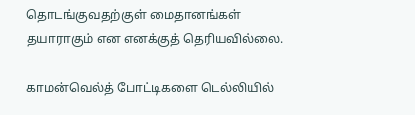தொடங்குவதற்குள் மைதானங்கள் தயாராகும் என எனக்குத் தெரியவில்லை.

காமன்வெல்த் போட்டிகளை டெல்லியில்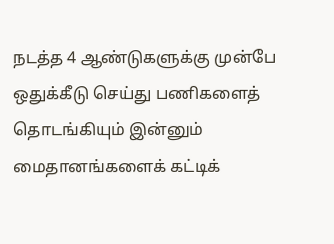நடத்த 4 ஆண்டுகளுக்கு முன்பே ஒதுக்கீடு செய்து பணிகளைத் தொடங்கியும் இன்னும் மைதானங்களைக் கட்டிக்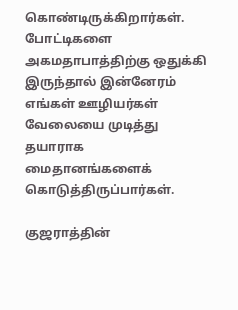கொண்டிருக்கிறார்கள். போட்டிகளை அகமதாபாத்திற்கு ஒதுக்கி இருந்தால் இன்னேரம் எங்கள் ஊழியர்கள் வேலையை முடித்து தயாராக  மைதானங்களைக் கொடுத்திருப்பார்கள்.

குஜராத்தின்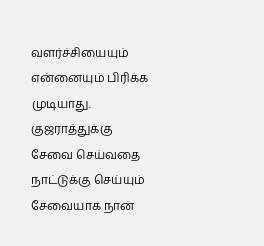வளர்ச்சியையும் என்னையும் பிரிக்க முடியாது. குஜராத்துக்கு சேவை செய்வதை நாட்டுக்கு செய்யும் சேவையாக நான்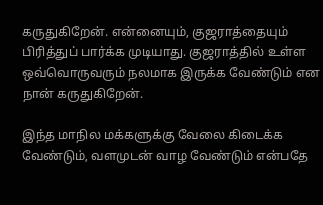கருதுகிறேன். என்னையும், குஜராத்தையும் பிரித்துப் பார்க்க முடியாது. குஜராத்தில் உள்ள ஒவ்வொருவரும் நலமாக இருக்க வேண்டும் என நான் கருதுகிறேன்.

இந்த மாநில மக்களுக்கு வேலை கிடைக்க வேண்டும், வளமுடன் வாழ வேண்டும் என்பதே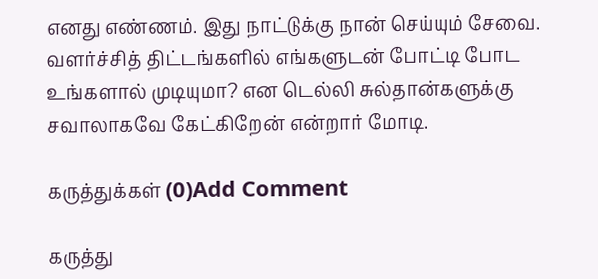எனது எண்ணம். இது நாட்டுக்கு நான் செய்யும் சேவை. வளர்ச்சித் திட்டங்களில் எங்களுடன் போட்டி போட உங்களால் முடியுமா? என டெல்லி சுல்தான்களுக்கு சவாலாகவே கேட்கிறேன் என்றார் மோடி.

கருத்துக்கள் (0)Add Comment

கருத்து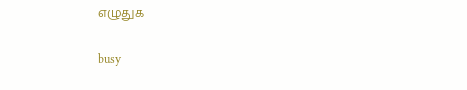எழுதுக

busy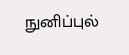நுனிப்புல்